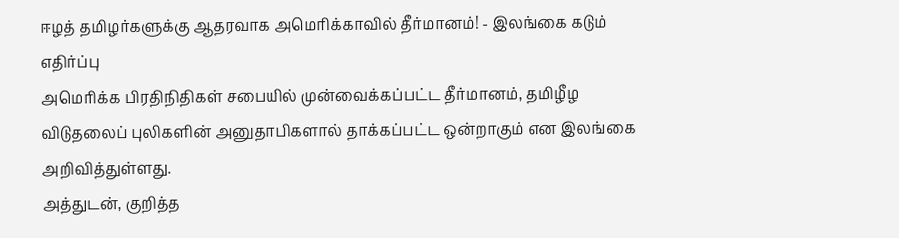ஈழத் தமிழர்களுக்கு ஆதரவாக அமெரிக்காவில் தீர்மானம்! - இலங்கை கடும் எதிர்ப்பு
அமெரிக்க பிரதிநிதிகள் சபையில் முன்வைக்கப்பட்ட தீர்மானம், தமிழீழ விடுதலைப் புலிகளின் அனுதாபிகளால் தாக்கப்பட்ட ஒன்றாகும் என இலங்கை அறிவித்துள்ளது.
அத்துடன், குறித்த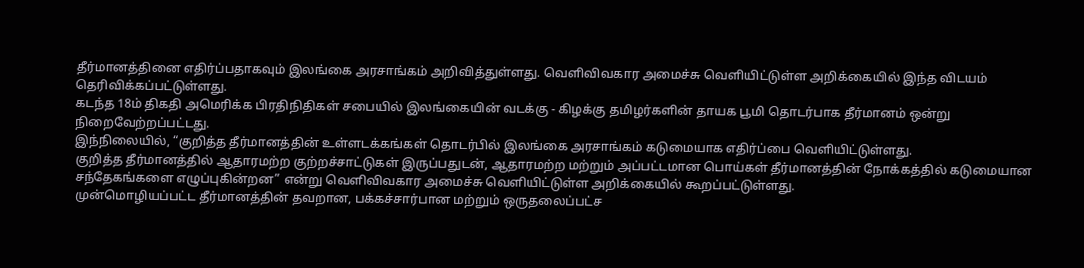தீர்மானத்தினை எதிர்ப்பதாகவும் இலங்கை அரசாங்கம் அறிவித்துள்ளது. வெளிவிவகார அமைச்சு வெளியிட்டுள்ள அறிக்கையில் இந்த விடயம் தெரிவிக்கப்பட்டுள்ளது.
கடந்த 18ம் திகதி அமெரிக்க பிரதிநிதிகள் சபையில் இலங்கையின் வடக்கு - கிழக்கு தமிழர்களின் தாயக பூமி தொடர்பாக தீர்மானம் ஒன்று நிறைவேற்றப்பட்டது.
இந்நிலையில், “குறித்த தீர்மானத்தின் உள்ளடக்கங்கள் தொடர்பில் இலங்கை அரசாங்கம் கடுமையாக எதிர்ப்பை வெளியிட்டுள்ளது.
குறித்த தீர்மானத்தில் ஆதாரமற்ற குற்றச்சாட்டுகள் இருப்பதுடன், ஆதாரமற்ற மற்றும் அப்பட்டமான பொய்கள் தீர்மானத்தின் நோக்கத்தில் கடுமையான சந்தேகங்களை எழுப்புகின்றன” என்று வெளிவிவகார அமைச்சு வெளியிட்டுள்ள அறிக்கையில் கூறப்பட்டுள்ளது.
முன்மொழியப்பட்ட தீர்மானத்தின் தவறான, பக்கச்சார்பான மற்றும் ஒருதலைப்பட்ச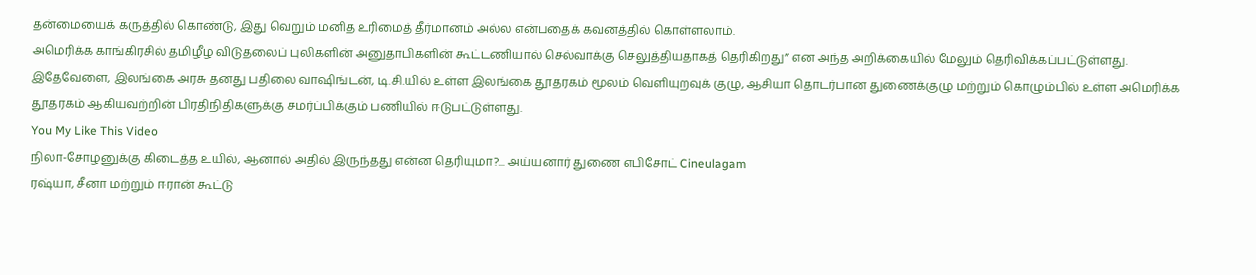தன்மையைக் கருத்தில் கொண்டு, இது வெறும் மனித உரிமைத் தீர்மானம் அல்ல என்பதைக் கவனத்தில் கொள்ளலாம்.
அமெரிக்க காங்கிரசில் தமிழீழ விடுதலைப் புலிகளின் அனுதாபிகளின் கூட்டணியால் செல்வாக்கு செலுத்தியதாகத் தெரிகிறது” என அந்த அறிக்கையில் மேலும் தெரிவிக்கப்பட்டுள்ளது.
இதேவேளை, இலங்கை அரசு தனது பதிலை வாஷிங்டன், டி.சி.யில் உள்ள இலங்கை தூதரகம் மூலம் வெளியுறவுக் குழு, ஆசியா தொடர்பான துணைக்குழு மற்றும் கொழும்பில் உள்ள அமெரிக்க தூதரகம் ஆகியவற்றின் பிரதிநிதிகளுக்கு சமர்ப்பிக்கும் பணியில் ஈடுபட்டுள்ளது.
You My Like This Video
நிலா-சோழனுக்கு கிடைத்த உயில், ஆனால் அதில் இருந்தது என்ன தெரியுமா?... அய்யனார் துணை எபிசோட் Cineulagam
ரஷ்யா, சீனா மற்றும் ஈரான் கூட்டு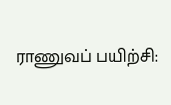ராணுவப் பயிற்சி: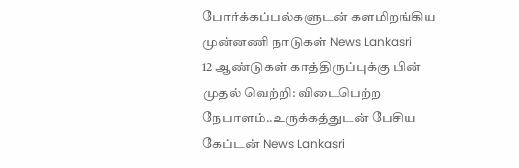போர்க்கப்பல்களுடன் களமிறங்கிய முன்னணி நாடுகள் News Lankasri
12 ஆண்டுகள் காத்திருப்புக்கு பின் முதல் வெற்றி: விடைபெற்ற நேபாளம்..உருக்கத்துடன் பேசிய கேப்டன் News Lankasri